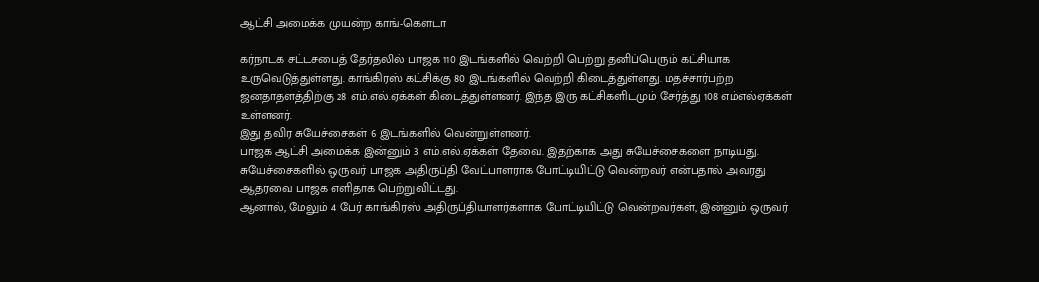ஆட்சி அமைக்க முயன்ற காங்-கெளடா

கர்நாடக சட்டசபைத் தேர்தலில் பாஜக 110 இடங்களில் வெற்றி பெற்று தனிப்பெரும் கட்சியாக உருவெடுத்துள்ளது. காங்கிரஸ் கட்சிக்கு 80 இடங்களில் வெற்றி கிடைத்துள்ளது. மதச்சார்பற்ற ஜனதாதளத்திற்கு 28 எம்.எல்.ஏக்கள் கிடைத்துள்ளனர். இந்த இரு கட்சிகளிடமும் சேர்த்து 108 எம்எல்ஏக்கள் உள்ளனர்.
இது தவிர சுயேச்சைகள் 6 இடங்களில் வென்றுள்ளனர்.
பாஜக ஆட்சி அமைக்க இன்னும் 3 எம்.எல்.ஏக்கள் தேவை. இதற்காக அது சுயேச்சைகளை நாடியது. சுயேச்சைகளில் ஒருவர் பாஜக அதிருப்தி வேட்பாளராக போட்டியிட்டு வென்றவர் என்பதால் அவரது ஆதரவை பாஜக எளிதாக பெற்றுவிட்டது.
ஆனால், மேலும் 4 பேர் காங்கிரஸ் அதிருப்தியாளர்களாக போட்டியிட்டு வென்றவர்கள், இன்னும் ஒருவர்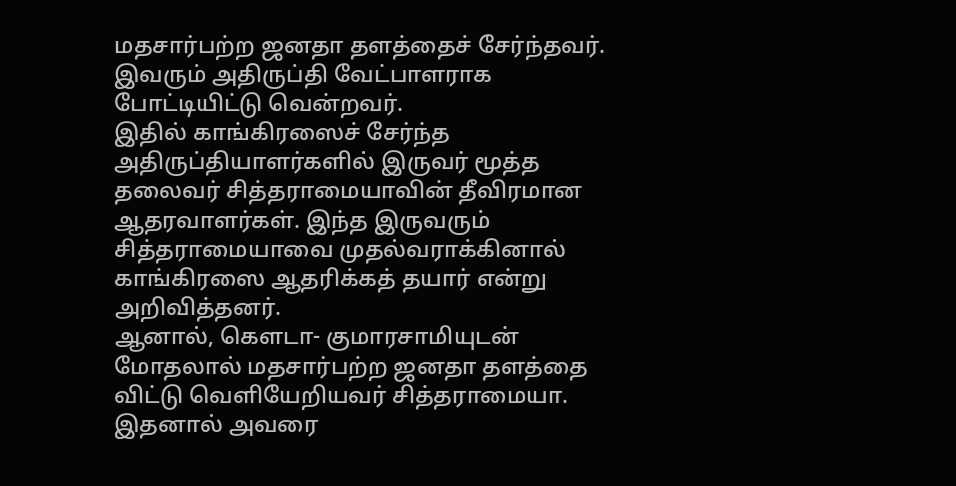மதசார்பற்ற ஜனதா தளத்தைச் சேர்ந்தவர். இவரும் அதிருப்தி வேட்பாளராக போட்டியிட்டு வென்றவர்.
இதில் காங்கிரஸைச் சேர்ந்த அதிருப்தியாளர்களில் இருவர் மூத்த தலைவர் சித்தராமையாவின் தீவிரமான ஆதரவாளர்கள். இந்த இருவரும் சித்தராமையாவை முதல்வராக்கினால் காங்கிரஸை ஆதரிக்கத் தயார் என்று அறிவித்தனர்.
ஆனால், கெளடா- குமாரசாமியுடன் மோதலால் மதசார்பற்ற ஜனதா தளத்தை விட்டு வெளியேறியவர் சித்தராமையா. இதனால் அவரை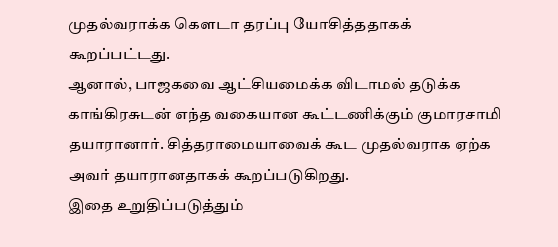முதல்வராக்க கெளடா தரப்பு யோசித்ததாகக் கூறப்பட்டது.
ஆனால், பாஜகவை ஆட்சியமைக்க விடாமல் தடுக்க காங்கிரசுடன் எந்த வகையான கூட்டணிக்கும் குமாரசாமி தயாரானார். சித்தராமையாவைக் கூட முதல்வராக ஏற்க அவர் தயாரானதாகக் கூறப்படுகிறது.
இதை உறுதிப்படுத்தும்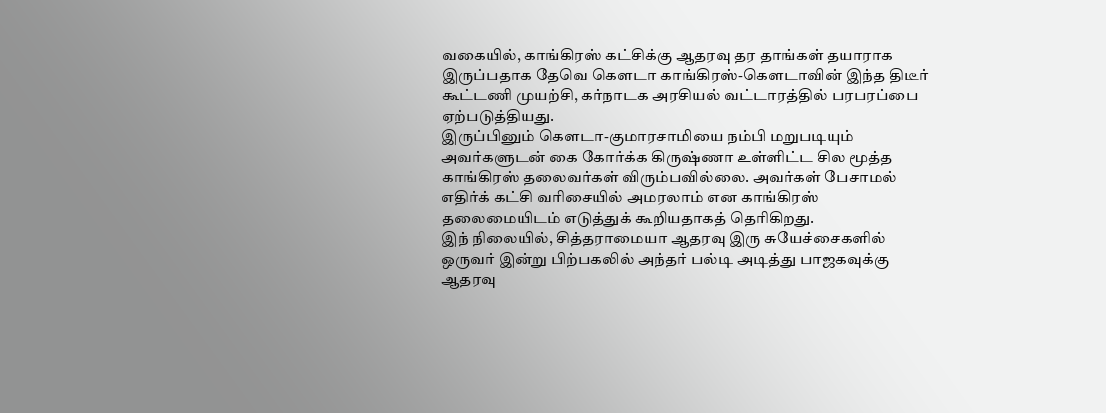வகையில், காங்கிரஸ் கட்சிக்கு ஆதரவு தர தாங்கள் தயாராக இருப்பதாக தேவெ கெளடா காங்கிரஸ்-கெளடாவின் இந்த திடீர் கூட்டணி முயற்சி, கர்நாடக அரசியல் வட்டாரத்தில் பரபரப்பை ஏற்படுத்தியது.
இருப்பினும் கெளடா-குமாரசாமியை நம்பி மறுபடியும் அவர்களுடன் கை கோர்க்க கிருஷ்ணா உள்ளிட்ட சில மூத்த காங்கிரஸ் தலைவர்கள் விரும்பவில்லை. அவர்கள் பேசாமல் எதிர்க் கட்சி வரிசையில் அமரலாம் என காங்கிரஸ் தலைமையிடம் எடுத்துக் கூறியதாகத் தெரிகிறது.
இந் நிலையில், சித்தராமையா ஆதரவு இரு சுயேச்சைகளில் ஒருவர் இன்று பிற்பகலில் அந்தர் பல்டி அடித்து பாஜகவுக்கு ஆதரவு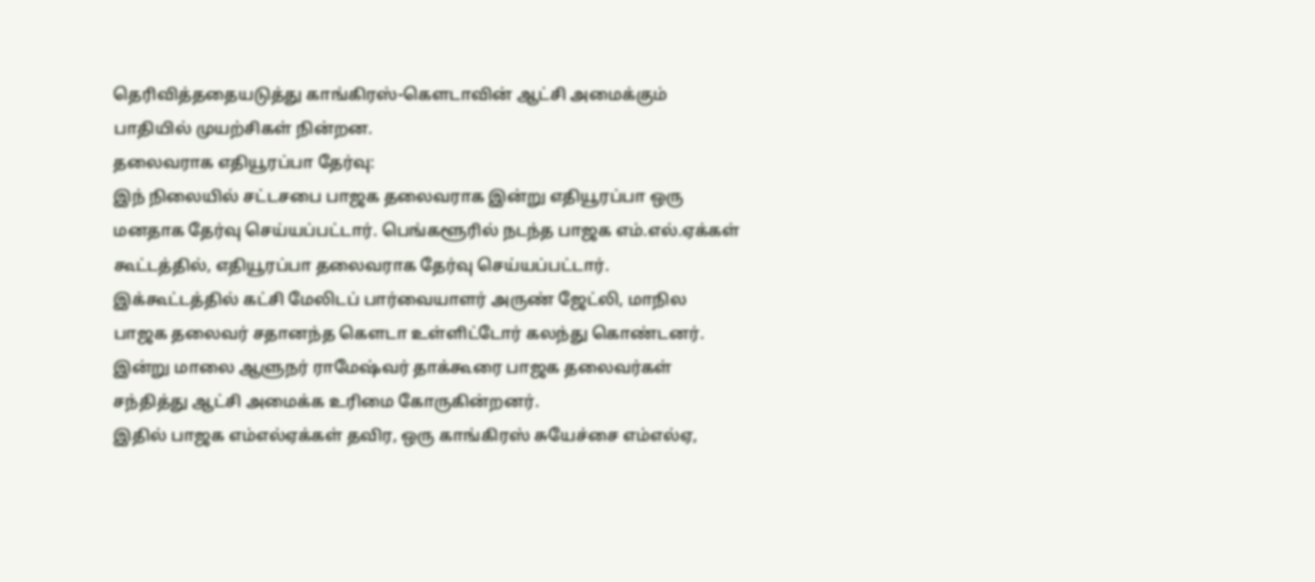தெரிவித்ததையடுத்து காங்கிரஸ்-கெளடாவின் ஆட்சி அமைக்கும் பாதியில் முயற்சிகள் நின்றன.
தலைவராக எதியூரப்பா தேர்வு:
இந் நிலையில் சட்டசபை பாஜக தலைவராக இன்று எதியூரப்பா ஒரு மனதாக தேர்வு செய்யப்பட்டார். பெங்களூரில் நடந்த பாஜக எம்.எல்.ஏக்கள் கூட்டத்தில், எதியூரப்பா தலைவராக தேர்வு செய்யப்பட்டார்.
இக்கூட்டத்தில் கட்சி மேலிடப் பார்வையாளர் அருண் ஜேட்லி, மாநில பாஜக தலைவர் சதானந்த கெளடா உள்ளிட்டோர் கலந்து கொண்டனர்.
இன்று மாலை ஆளுநர் ராமேஷ்வர் தாக்கூரை பாஜக தலைவர்கள் சந்தித்து ஆட்சி அமைக்க உரிமை கோருகின்றனர்.
இதில் பாஜக எம்எல்ஏக்கள் தவிர, ஒரு காங்கிரஸ் சுயேச்சை எம்எல்ஏ,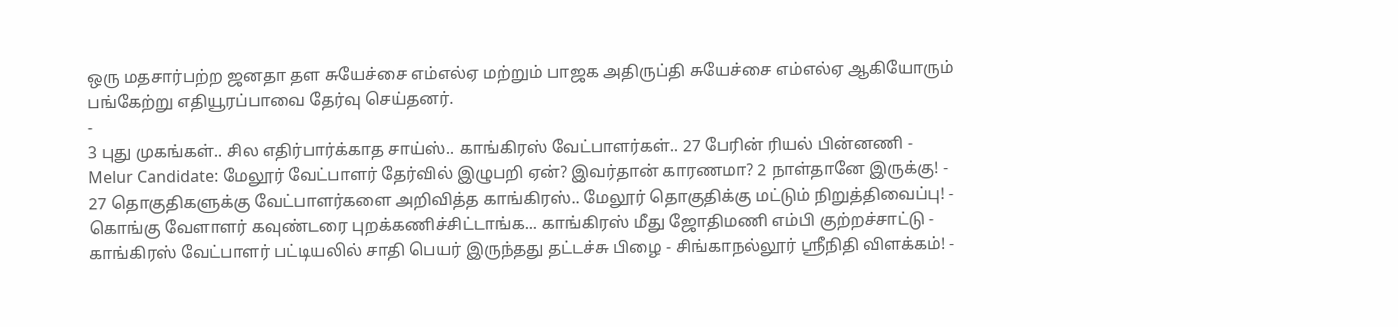ஒரு மதசார்பற்ற ஜனதா தள சுயேச்சை எம்எல்ஏ மற்றும் பாஜக அதிருப்தி சுயேச்சை எம்எல்ஏ ஆகியோரும் பங்கேற்று எதியூரப்பாவை தேர்வு செய்தனர்.
-
3 புது முகங்கள்.. சில எதிர்பார்க்காத சாய்ஸ்.. காங்கிரஸ் வேட்பாளர்கள்.. 27 பேரின் ரியல் பின்னணி -
Melur Candidate: மேலூர் வேட்பாளர் தேர்வில் இழுபறி ஏன்? இவர்தான் காரணமா? 2 நாள்தானே இருக்கு! -
27 தொகுதிகளுக்கு வேட்பாளர்களை அறிவித்த காங்கிரஸ்.. மேலூர் தொகுதிக்கு மட்டும் நிறுத்திவைப்பு! -
கொங்கு வேளாளர் கவுண்டரை புறக்கணிச்சிட்டாங்க... காங்கிரஸ் மீது ஜோதிமணி எம்பி குற்றச்சாட்டு -
காங்கிரஸ் வேட்பாளர் பட்டியலில் சாதி பெயர் இருந்தது தட்டச்சு பிழை - சிங்காநல்லூர் ஸ்ரீநிதி விளக்கம்! -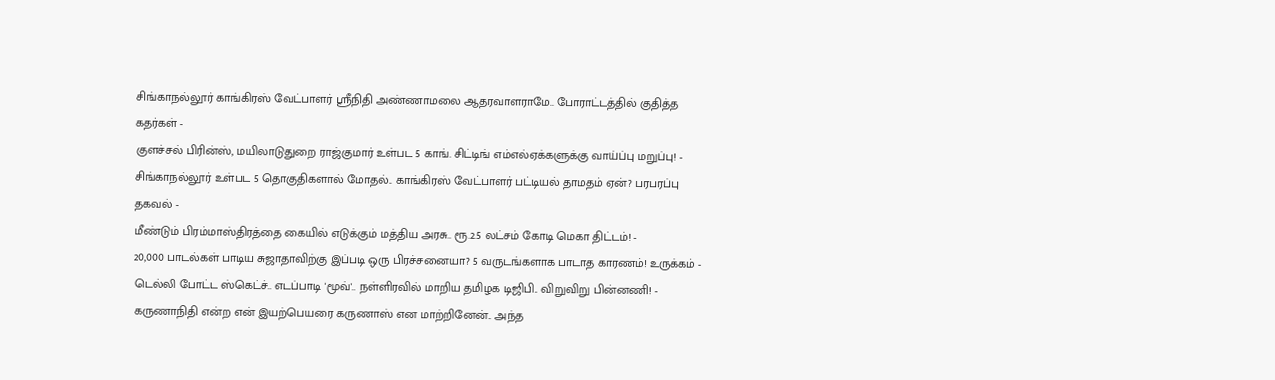சிங்காநல்லூர் காங்கிரஸ் வேட்பாளர் ஶ்ரீநிதி அண்ணாமலை ஆதரவாளராமே.. போராட்டத்தில் குதித்த கதர்கள் -
குளச்சல் பிரின்ஸ், மயிலாடுதுறை ராஜ்குமார் உள்பட 5 காங். சிட்டிங் எம்எல்ஏக்களுக்கு வாய்ப்பு மறுப்பு! -
சிங்காநல்லூர் உள்பட 5 தொகுதிகளால் மோதல்.. காங்கிரஸ் வேட்பாளர் பட்டியல் தாமதம் ஏன்? பரபரப்பு தகவல் -
மீண்டும் பிரம்மாஸ்திரத்தை கையில் எடுக்கும் மத்திய அரசு.. ரூ.2.5 லட்சம் கோடி மெகா திட்டம்! -
20,000 பாடல்கள் பாடிய சுஜாதாவிற்கு இப்படி ஒரு பிரச்சனையா? 5 வருடங்களாக பாடாத காரணம்! உருக்கம் -
டெல்லி போட்ட ஸ்கெட்ச்.. எடப்பாடி 'மூவ்'.. நள்ளிரவில் மாறிய தமிழக டிஜிபி.. விறுவிறு பின்னணி! -
கருணாநிதி என்ற என் இயற்பெயரை கருணாஸ் என மாற்றினேன்.. அந்த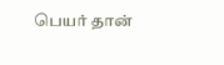பெயர் தான்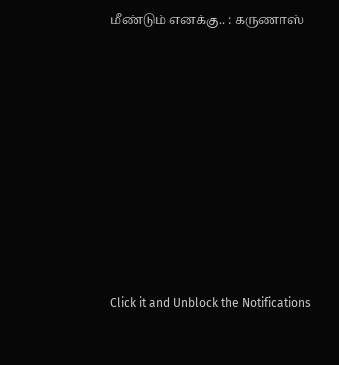மீண்டும் எனக்கு.. : கருணாஸ்












Click it and Unblock the Notifications